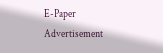E-Paper
Advertisement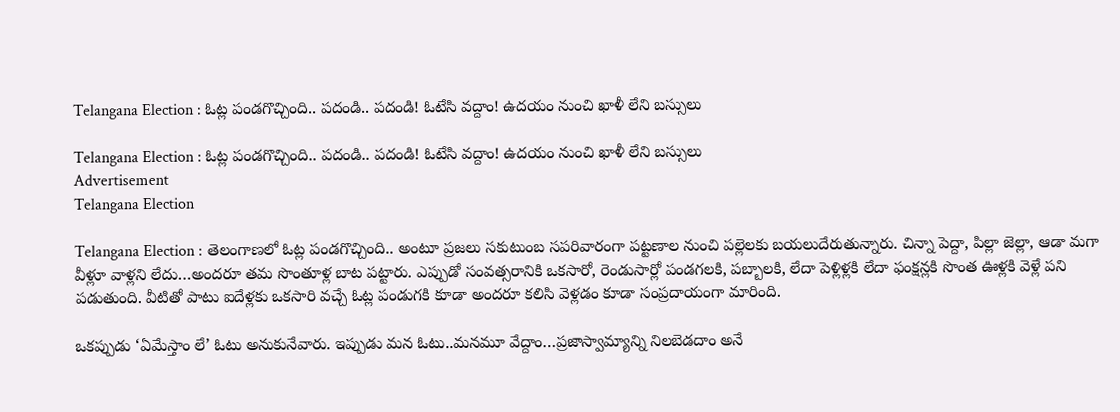Telangana Election : ఓట్ల పండగొచ్చింది.. పదండి.. పదండి! ఓటేసి వద్దాం! ఉదయం నుంచి ఖాళీ లేని బస్సులు

Telangana Election : ఓట్ల పండగొచ్చింది.. పదండి.. పదండి! ఓటేసి వద్దాం! ఉదయం నుంచి ఖాళీ లేని బస్సులు
Advertisement
Telangana Election

Telangana Election : తెలంగాణలో ఓట్ల పండగొచ్చింది.. అంటూ ప్రజలు సకుటుంబ సపరివారంగా పట్టణాల నుంచి పల్లెలకు బయలుదేరుతున్నారు. చిన్నా పెద్దా, పిల్లా జెల్లా, ఆడా మగా వీళ్లూ వాళ్లని లేదు…అందరూ తమ సొంతూళ్ల బాట పట్టారు. ఎప్పుడో సంవత్సరానికి ఒకసారో, రెండుసార్లో పండగలకి, పబ్బాలకి, లేదా పెళ్లిళ్లకి లేదా ఫంక్షన్లకి సొంత ఊళ్లకి వెళ్లే పని పడుతుంది. వీటితో పాటు ఐదేళ్లకు ఒకసారి వచ్చే ఓట్ల పండుగకి కూడా అందరూ కలిసి వెళ్లడం కూడా సంప్రదాయంగా మారింది.

ఒకప్పుడు ‘ఏమేస్తాం లే’ ఓటు అనుకునేవారు. ఇప్పుడు మన ఓటు..మనమూ వేద్దాం…ప్రజాస్వామ్యాన్ని నిలబెడదాం అనే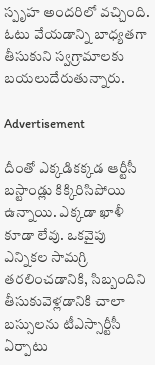స్పృహ అందరిలో వచ్చింది. ఓటు వేయడాన్ని బాధ్యతగా తీసుకుని స్వగ్రామాలకు బయలుదేరుతున్నారు.

Advertisement

దీంతో ఎక్కడికక్కడ ఆర్టీసీ బస్టాండ్లు కిక్కిరిసిపోయి ఉన్నాయి. ఎక్కడా ఖాళీ కూడా లేవు. ఒకవైపు ఎన్నికల సామగ్రి తరలించడానికి, సిబ్బందిని తీసుకువెళ్లడానికి చాలా బస్సులను టీఎస్సార్టీసీ ఏర్పాటు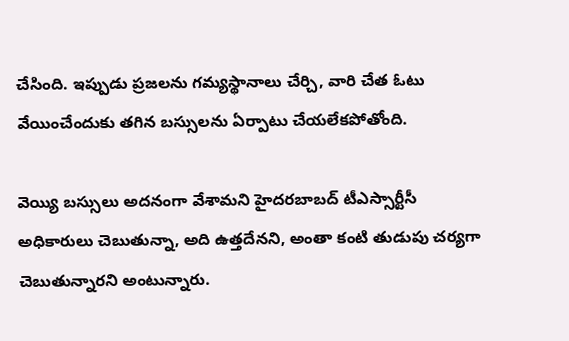చేసింది. ఇప్పుడు ప్రజలను గమ్యస్థానాలు చేర్చి, వారి చేత ఓటు వేయించేందుకు తగిన బస్సులను ఏర్పాటు చేయలేకపోతోంది.

వెయ్యి బస్సులు అదనంగా వేశామని హైదరబాబద్ టీఎస్సార్టీసీ అధికారులు చెబుతున్నా, అది ఉత్తదేనని, అంతా కంటి తుడుపు చర్యగా చెబుతున్నారని అంటున్నారు.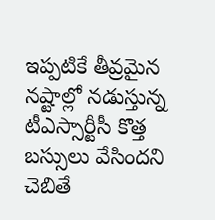ఇప్పటికే తీవ్రమైన నష్టాల్లో నడుస్తున్న టీఎస్సార్టీసీ కొత్త బస్సులు వేసిందని చెబితే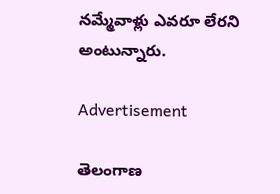నమ్మేవాళ్లు ఎవరూ లేరని అంటున్నారు.

Advertisement

తెలంగాణ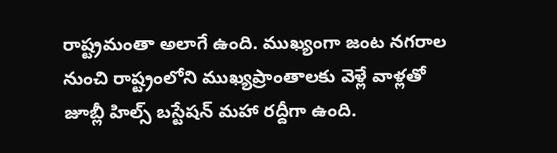రాష్ట్రమంతా అలాగే ఉంది. ముఖ్యంగా జంట నగరాల నుంచి రాష్ట్రంలోని ముఖ్యప్రాంతాలకు వెళ్లే వాళ్లతో జూబ్లీ హిల్స్ బస్టేషన్ మహా రద్దీగా ఉంది.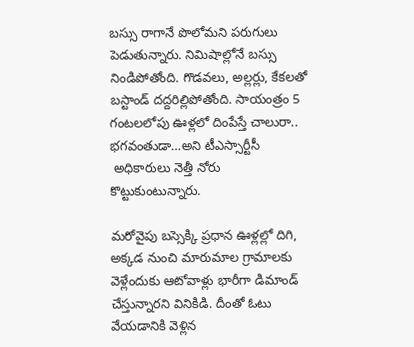బస్సు రాగానే పొలోమని పరుగులు పెడుతున్నారు. నిమిషాల్లోనే బస్సు నిండిపోతోంది. గొడవలు, అల్లర్లు, కేకలతో బస్టాండ్ దద్దరిల్లిపోతోంది. సాయంత్రం 5 గంటలలోపు ఊళ్లలో దింపేస్తే చాలురా.. భగవంతుడా…అని టీఎస్సార్టీసీ
 అధికారులు నెత్తీ నోరు కొట్టుకుంటున్నారు.

మరోవైపు బస్సెక్కి ప్రధాన ఊళ్లల్లో దిగి, అక్కడ నుంచి మారుమాల గ్రామాలకు వెళ్లేందుకు ఆటోవాళ్లు భారీగా డిమాండ్ చేస్తున్నారని వినికిడి. దీంతో ఓటు వేయడానికి వెళ్లిన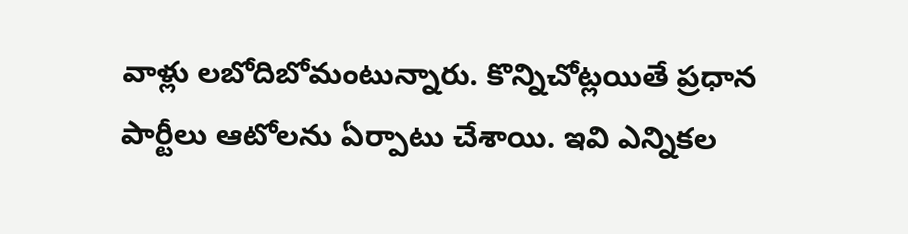వాళ్లు లబోదిబోమంటున్నారు. కొన్నిచోట్లయితే ప్రధాన పార్టీలు ఆటోలను ఏర్పాటు చేశాయి. ఇవి ఎన్నికల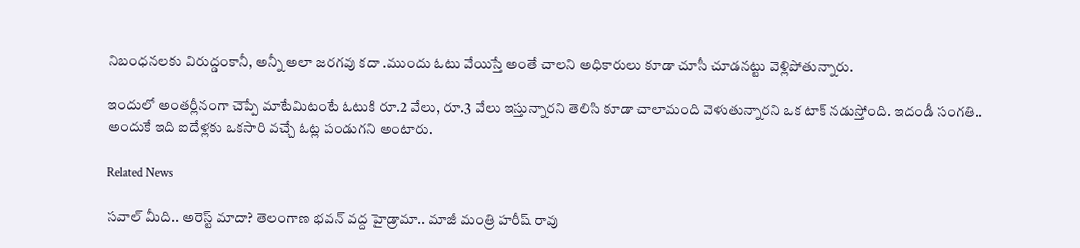నిబంధనలకు విరుద్డంకానీ, అన్నీ అలా జరగవు కదా .ముందు ఓటు వేయిస్తే అంతే చాలని అధికారులు కూడా చూసీ చూడనట్టు వెళ్లిపోతున్నారు.

ఇందులో అంతర్లీనంగా చెప్పే మాటేమిటంటే ఓటుకి రూ.2 వేలు, రూ.3 వేలు ఇస్తున్నారని తెలిసి కూడా చాలామంది వెళుతున్నారని ఒక టాక్ నడుస్తోంది. ఇదండీ సంగతి.. అందుకే ఇది ఐదేళ్లకు ఒకసారి వచ్చే ఓట్ల పండుగని అంటారు.

Related News

సవాల్ మీది.. అరెస్ట్ మాదా? తెలంగాణ భవన్ వద్ద హైడ్రామా.. మాజీ మంత్రి హరీష్ రావు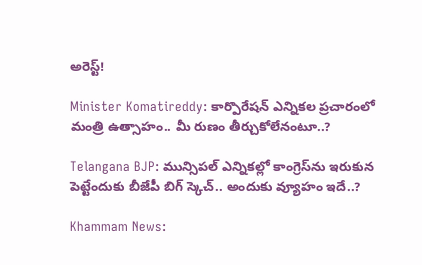అరెస్ట్!

Minister Komatireddy: కార్పొరేషన్ ఎన్నికల ప్రచారంలో మంత్రి ఉత్సాహం.. మీ రుణం తీర్చుకోలేనంటూ..?

Telangana BJP: మున్సిపల్ ఎన్నికల్లో కాంగ్రెస్‌ను ఇరుకున పెట్టేందుకు బీజేపీ బిగ్ స్కెచ్.. అందుకు వ్యూహం ఇదే..?

Khammam News: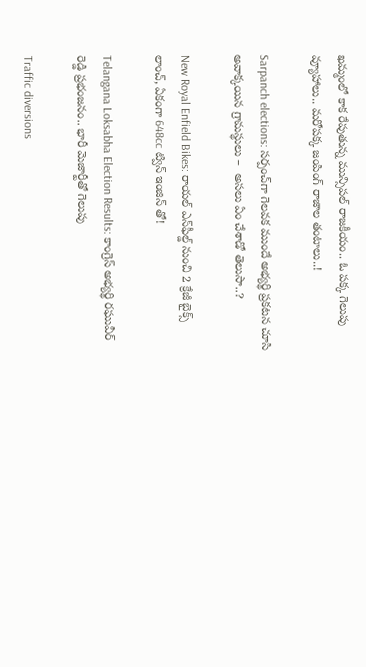ఖమ్మంలో కాక రేపుతున్న మున్సిపల్ రాజకీయం.. ఓ పక్క గెలుపు వ్యూహాలు.. మరోపక్క జంపింగ్ రాజాల తంటాలు..!

Sarpanch elections: సర్పంచ్‌గా గెలవక ముందే అభ్యర్థి ప్రకటన చూసి అవాక్కయిన గ్రామస్థులు –  అసలు ఏం చేశాడో తెలుసా..?

New Royal Enfield Bikes: రాయల్ ఎన్‌ఫీల్డ్ నుంచి 2 క్రేజీ బైక్స్ లాంచ్, ఏకంగా 648cc ట్విన్ ఇంజిన్ తో!

Telangana Loksabha Election Results: కాంగ్రెస్ అభ్యర్థి రఘువీర్ రెడ్డి ప్రభంజనం.. భారీ మెజార్టీతో గెలుపు

Traffic diversions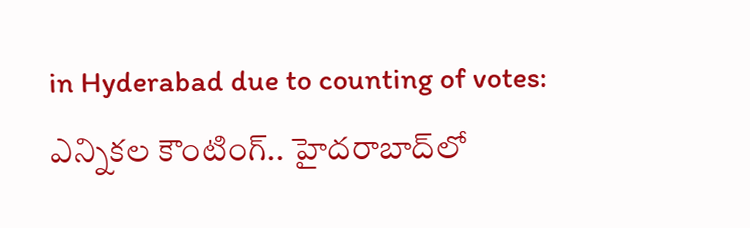in Hyderabad due to counting of votes: ఎన్నికల కౌంటింగ్.. హైదరాబాద్‌లో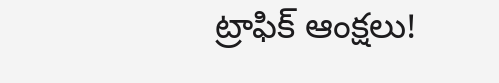ట్రాఫిక్ ఆంక్షలు!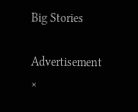Big Stories

Advertisement
×